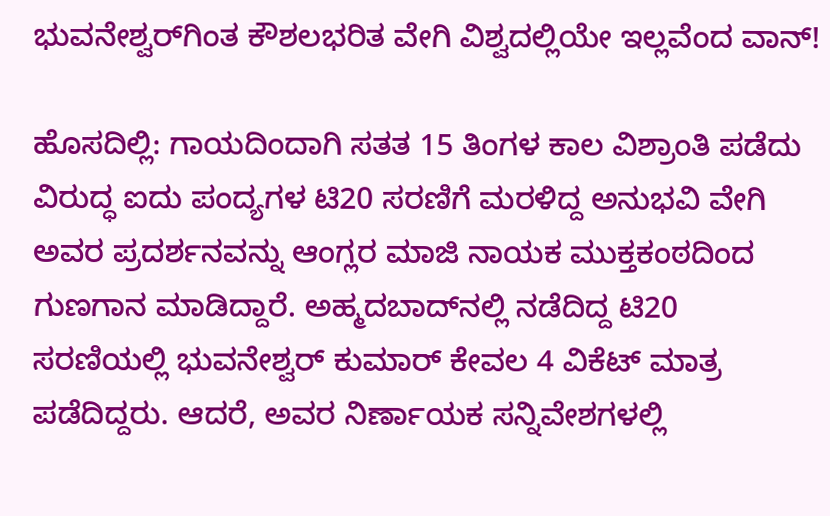ಭುವನೇಶ್ವರ್‌ಗಿಂತ ಕೌಶಲಭರಿತ ವೇಗಿ ವಿಶ್ವದಲ್ಲಿಯೇ ಇಲ್ಲವೆಂದ ವಾನ್‌!

ಹೊಸದಿಲ್ಲಿ: ಗಾಯದಿಂದಾಗಿ ಸತತ 15 ತಿಂಗಳ ಕಾಲ ವಿಶ್ರಾಂತಿ ಪಡೆದು ವಿರುದ್ಧ ಐದು ಪಂದ್ಯಗಳ ಟಿ20 ಸರಣಿಗೆ ಮರಳಿದ್ದ ಅನುಭವಿ ವೇಗಿ ಅವರ ಪ್ರದರ್ಶನವನ್ನು ಆಂಗ್ಲರ ಮಾಜಿ ನಾಯಕ ಮುಕ್ತಕಂಠದಿಂದ ಗುಣಗಾನ ಮಾಡಿದ್ದಾರೆ. ಅಹ್ಮದಬಾದ್‌ನಲ್ಲಿ ನಡೆದಿದ್ದ ಟಿ20 ಸರಣಿಯಲ್ಲಿ ಭುವನೇಶ್ವರ್ ಕುಮಾರ್‌ ಕೇವಲ 4 ವಿಕೆಟ್‌ ಮಾತ್ರ ಪಡೆದಿದ್ದರು. ಆದರೆ, ಅವರ ನಿರ್ಣಾಯಕ ಸನ್ನಿವೇಶಗಳಲ್ಲಿ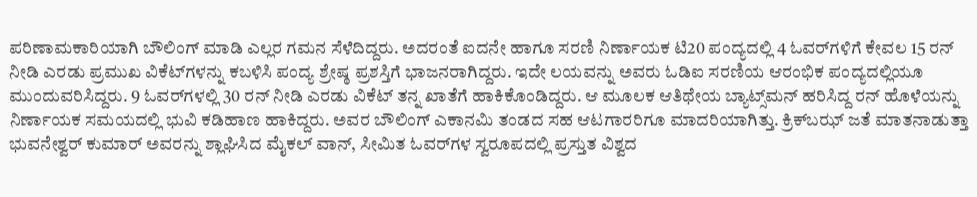ಪರಿಣಾಮಕಾರಿಯಾಗಿ ಬೌಲಿಂಗ್‌ ಮಾಡಿ ಎಲ್ಲರ ಗಮನ ಸೆಳೆದಿದ್ದರು. ಅದರಂತೆ ಐದನೇ ಹಾಗೂ ಸರಣಿ ನಿರ್ಣಾಯಕ ಟಿ20 ಪಂದ್ಯದಲ್ಲಿ 4 ಓವರ್‌ಗಳಿಗೆ ಕೇವಲ 15 ರನ್ ನೀಡಿ ಎರಡು ಪ್ರಮುಖ ವಿಕೆಟ್‌ಗಳನ್ನು ಕಬಳಿಸಿ ಪಂದ್ಯ ಶ್ರೇಷ್ಠ ಪ್ರಶಸ್ತಿಗೆ ಭಾಜನರಾಗಿದ್ದರು. ಇದೇ ಲಯವನ್ನು ಅವರು ಓಡಿಐ ಸರಣಿಯ ಆರಂಭಿಕ ಪಂದ್ಯದಲ್ಲಿಯೂ ಮುಂದುವರಿಸಿದ್ದರು. 9 ಓವರ್‌ಗಳಲ್ಲಿ 30 ರನ್‌ ನೀಡಿ ಎರಡು ವಿಕೆಟ್‌ ತನ್ನ ಖಾತೆಗೆ ಹಾಕಿಕೊಂಡಿದ್ದರು. ಆ ಮೂಲಕ ಆತಿಥೇಯ ಬ್ಯಾಟ್ಸ್‌ಮನ್‌ ಹರಿಸಿದ್ದ ರನ್‌ ಹೊಳೆಯನ್ನು ನಿರ್ಣಾಯಕ ಸಮಯದಲ್ಲಿ ಭುವಿ ಕಡಿಹಾಣ ಹಾಕಿದ್ದರು. ಅವರ ಬೌಲಿಂಗ್ ಎಕಾನಮಿ ತಂಡದ ಸಹ ಆಟಗಾರರಿಗೂ ಮಾದರಿಯಾಗಿತ್ತು. ಕ್ರಿಕ್‌ಬಝ್‌ ಜತೆ ಮಾತನಾಡುತ್ತಾ ಭುವನೇಶ್ವರ್ ಕುಮಾರ್‌ ಅವರನ್ನು ಶ್ಲಾಘಿಸಿದ ಮೈಕಲ್‌ ವಾನ್‌, ಸೀಮಿತ ಓವರ್‌ಗಳ ಸ್ವರೂಪದಲ್ಲಿ ಪ್ರಸ್ತುತ ವಿಶ್ವದ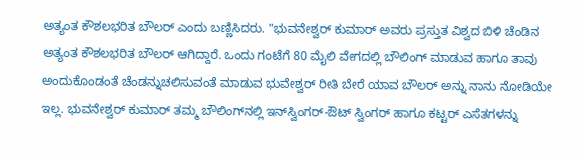ಅತ್ಯಂತ ಕೌಶಲಭರಿತ ಬೌಲರ್‌ ಎಂದು ಬಣ್ಣಿಸಿದರು. "ಭುವನೇಶ್ವರ್ ಕುಮಾರ್‌ ಅವರು ಪ್ರಸ್ತುತ ವಿಶ್ವದ ಬಿಳಿ ಚೆಂಡಿನ ಅತ್ಯಂತ ಕೌಶಲಭರಿತ ಬೌಲರ್ ಆಗಿದ್ದಾರೆ. ಒಂದು ಗಂಟೆಗೆ 80 ಮೈಲಿ ವೇಗದಲ್ಲಿ ಬೌಲಿಂಗ್‌ ಮಾಡುವ ಹಾಗೂ ತಾವು ಅಂದುಕೊಂಡಂತೆ ಚೆಂಡನ್ನುಚಲಿಸುವಂತೆ ಮಾಡುವ ಭುವೇಶ್ವರ್ ರೀತಿ ಬೇರೆ ಯಾವ ಬೌಲರ್‌ ಅನ್ನು ನಾನು ನೋಡಿಯೇ ಇಲ್ಲ. ಭುವನೇಶ್ವರ್ ಕುಮಾರ್‌ ತಮ್ಮ ಬೌಲಿಂಗ್‌ನಲ್ಲಿ ಇನ್‌ಸ್ವಿಂಗರ್‌-ಔಟ್‌ ಸ್ವಿಂಗರ್‌ ಹಾಗೂ ಕಟ್ಟರ್‌ ಎಸೆತಗಳನ್ನು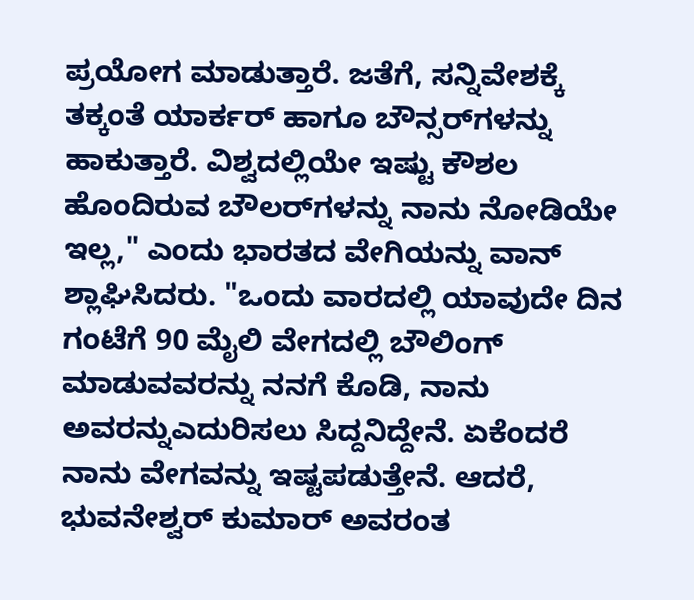ಪ್ರಯೋಗ ಮಾಡುತ್ತಾರೆ. ಜತೆಗೆ, ಸನ್ನಿವೇಶಕ್ಕೆ ತಕ್ಕಂತೆ ಯಾರ್ಕರ್ ಹಾಗೂ ಬೌನ್ಸರ್‌ಗಳನ್ನು ಹಾಕುತ್ತಾರೆ. ವಿಶ್ವದಲ್ಲಿಯೇ ಇಷ್ಟು ಕೌಶಲ ಹೊಂದಿರುವ ಬೌಲರ್‌ಗಳನ್ನು ನಾನು ನೋಡಿಯೇ ಇಲ್ಲ," ಎಂದು ಭಾರತದ ವೇಗಿಯನ್ನು ವಾನ್‌ ಶ್ಲಾಘಿಸಿದರು. "ಒಂದು ವಾರದಲ್ಲಿ ಯಾವುದೇ ದಿನ ಗಂಟೆಗೆ 90 ಮೈಲಿ ವೇಗದಲ್ಲಿ ಬೌಲಿಂಗ್‌ ಮಾಡುವವರನ್ನು ನನಗೆ ಕೊಡಿ, ನಾನು ಅವರನ್ನುಎದುರಿಸಲು ಸಿದ್ದನಿದ್ದೇನೆ. ಏಕೆಂದರೆ ನಾನು ವೇಗವನ್ನು ಇಷ್ಟಪಡುತ್ತೇನೆ. ಆದರೆ, ಭುವನೇಶ್ವರ್ ಕುಮಾರ್ ಅವರಂತ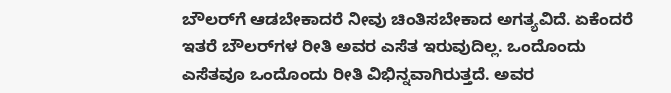ಬೌಲರ್‌ಗೆ ಆಡಬೇಕಾದರೆ ನೀವು ಚಿಂತಿಸಬೇಕಾದ ಅಗತ್ಯವಿದೆ. ಏಕೆಂದರೆ ಇತರೆ ಬೌಲರ್‌ಗಳ ರೀತಿ ಅವರ ಎಸೆತ ಇರುವುದಿಲ್ಲ. ಒಂದೊಂದು ಎಸೆತವೂ ಒಂದೊಂದು ರೀತಿ ವಿಭಿನ್ನವಾಗಿರುತ್ತದೆ. ಅವರ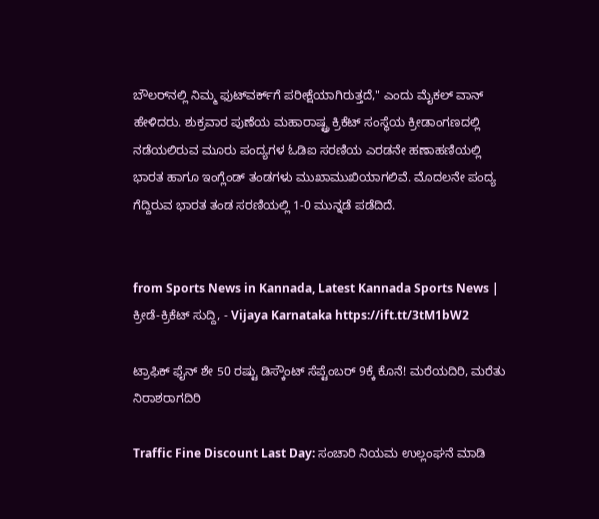ಬೌಲರ್‌ನಲ್ಲಿ ನಿಮ್ಮ ಫುಟ್‌ವರ್ಕ್‌ಗೆ ಪರೀಕ್ಷೆಯಾಗಿರುತ್ತದೆ," ಎಂದು ಮೈಕಲ್ ವಾನ್ ಹೇಳಿದರು. ಶುಕ್ರವಾರ ಪುಣೆಯ ಮಹಾರಾಷ್ಟ್ರ ಕ್ರಿಕೆಟ್‌ ಸಂಸ್ಥೆಯ ಕ್ರೀಡಾಂಗಣದಲ್ಲಿ ನಡೆಯಲಿರುವ ಮೂರು ಪಂದ್ಯಗಳ ಓಡಿಐ ಸರಣಿಯ ಎರಡನೇ ಹಣಾಹಣಿಯಲ್ಲಿ ಭಾರತ ಹಾಗೂ ಇಂಗ್ಲೆಂಡ್‌ ತಂಡಗಳು ಮುಖಾಮುಖಿಯಾಗಲಿವೆ. ಮೊದಲನೇ ಪಂದ್ಯ ಗೆದ್ದಿರುವ ಭಾರತ ತಂಡ ಸರಣಿಯಲ್ಲಿ 1-0 ಮುನ್ನಡೆ ಪಡೆದಿದೆ.


from Sports News in Kannada, Latest Kannada Sports News | ಕ್ರೀಡೆ-ಕ್ರಿಕೆಟ್ ಸುದ್ದಿ, - Vijaya Karnataka https://ift.tt/3tM1bW2

ಟ್ರಾಫಿಕ್‌ ಫೈನ್‌ ಶೇ 50 ರಷ್ಟು ಡಿಸ್ಕೌಂಟ್‌ ಸೆಪ್ಟೆಂಬರ್‌ 9ಕ್ಕೆ ಕೊನೆ! ಮರೆಯದಿರಿ, ಮರೆತು ನಿರಾಶರಾಗದಿರಿ

Traffic Fine Discount Last Day: ಸಂಚಾರಿ ನಿಯಮ ಉಲ್ಲಂಘನೆ ಮಾಡಿ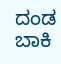ದಂಡ ಬಾಕಿ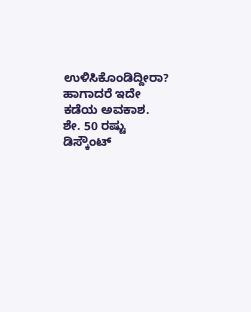ಉಳಿಸಿಕೊಂಡಿದ್ದೀರಾ? ಹಾಗಾದರೆ ಇದೇ ಕಡೆಯ ಅವಕಾಶ. ಶೇ. 50 ರಷ್ಟು ಡಿಸ್ಕೌಂಟ್‌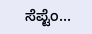ಸೆಪ್ಟೆಂ...